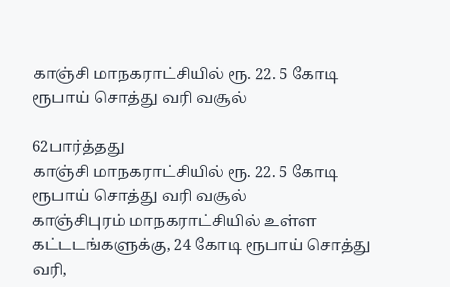காஞ்சி மாநகராட்சியில் ரூ. 22. 5 கோடி ரூபாய் சொத்து வரி வசூல்

62பார்த்தது
காஞ்சி மாநகராட்சியில் ரூ. 22. 5 கோடி ரூபாய் சொத்து வரி வசூல்
காஞ்சிபுரம் மாநகராட்சியில் உள்ள கட்டடங்களுக்கு, 24 கோடி ரூபாய் சொத்து வரி,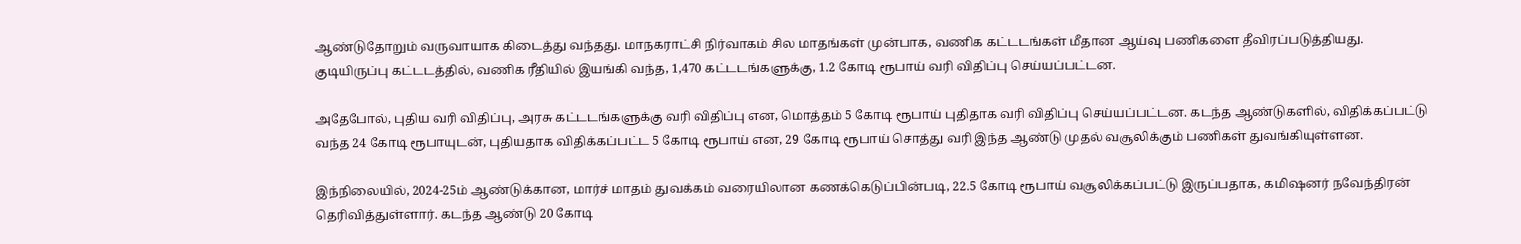ஆண்டுதோறும் வருவாயாக கிடைத்து வந்தது. மாநகராட்சி நிர்வாகம் சில மாதங்கள் முன்பாக, வணிக கட்டடங்கள் மீதான ஆய்வு பணிகளை தீவிரப்படுத்தியது. குடியிருப்பு கட்டடத்தில், வணிக ரீதியில் இயங்கி வந்த, 1,470 கட்டடங்களுக்கு, 1.2 கோடி ரூபாய் வரி விதிப்பு செய்யப்பட்டன.

அதேபோல், புதிய வரி விதிப்பு, அரசு கட்டடங்களுக்கு வரி விதிப்பு என, மொத்தம் 5 கோடி ரூபாய் புதிதாக வரி விதிப்பு செய்யப்பட்டன. கடந்த ஆண்டுகளில், விதிக்கப்பட்டு வந்த 24 கோடி ரூபாயுடன், புதியதாக விதிக்கப்பட்ட 5 கோடி ரூபாய் என, 29 கோடி ரூபாய் சொத்து வரி இந்த ஆண்டு முதல் வசூலிக்கும் பணிகள் துவங்கியுள்ளன.

இந்நிலையில், 2024-25ம் ஆண்டுக்கான, மார்ச் மாதம் துவக்கம் வரையிலான கணக்கெடுப்பின்படி, 22.5 கோடி ரூபாய் வசூலிக்கப்பட்டு இருப்பதாக, கமிஷனர் நவேந்திரன் தெரிவித்துள்ளார். கடந்த ஆண்டு 20 கோடி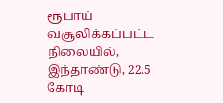ரூபாய் வசூலிக்கப்பட்ட நிலையில், இந்தாண்டு, 22.5 கோடி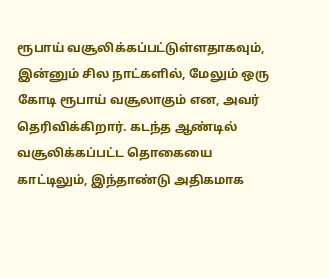ரூபாய் வசூலிக்கப்பட்டுள்ளதாகவும், இன்னும் சில நாட்களில், மேலும் ஒரு கோடி ரூபாய் வசூலாகும் என, அவர் தெரிவிக்கிறார். கடந்த ஆண்டில் வசூலிக்கப்பட்ட தொகையை காட்டிலும், இந்தாண்டு அதிகமாக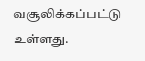வசூலிக்கப்பட்டு உள்ளது.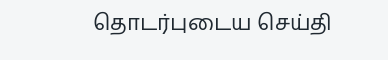தொடர்புடைய செய்தி